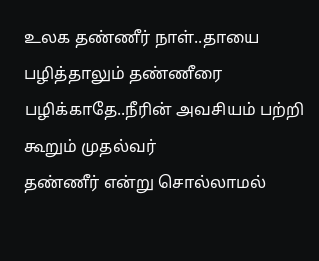உலக தண்ணீர் நாள்..தாயை பழித்தாலும் தண்ணீரை பழிக்காதே..நீரின் அவசியம் பற்றி கூறும் முதல்வர்
தண்ணீர் என்று சொல்லாமல்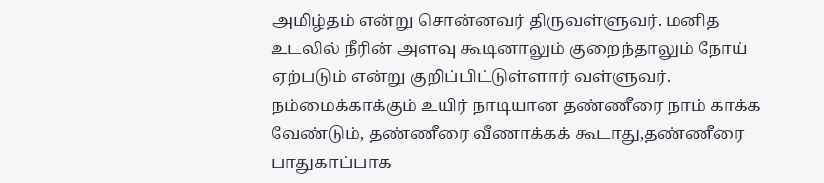அமிழ்தம் என்று சொன்னவர் திருவள்ளுவர். மனித உடலில் நீரின் அளவு கூடினாலும் குறைந்தாலும் நோய் ஏற்படும் என்று குறிப்பிட்டுள்ளார் வள்ளுவர்.
நம்மைக்காக்கும் உயிர் நாடியான தண்ணீரை நாம் காக்க வேண்டும், தண்ணீரை வீணாக்கக் கூடாது,தண்ணீரை பாதுகாப்பாக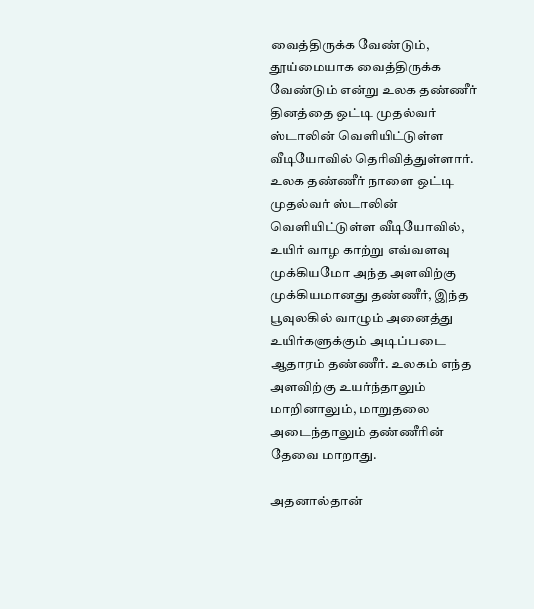வைத்திருக்க வேண்டும், தூய்மையாக வைத்திருக்க வேண்டும் என்று உலக தண்ணீர் தினத்தை ஒட்டி முதல்வர் ஸ்டாலின் வெளியிட்டுள்ள வீடியோவில் தெரிவித்துள்ளார்.
உலக தண்ணீர் நாளை ஒட்டி முதல்வர் ஸ்டாலின் வெளியிட்டுள்ள வீடியோவில், உயிர் வாழ காற்று எவ்வளவு முக்கியமோ அந்த அளவிற்கு முக்கியமானது தண்ணீர், இந்த பூவுலகில் வாழும் அனைத்து உயிர்களுக்கும் அடிப்படை ஆதாரம் தண்ணீர். உலகம் எந்த அளவிற்கு உயர்ந்தாலும் மாறினாலும், மாறுதலை அடைந்தாலும் தண்ணீரின் தேவை மாறாது.

அதனால்தான்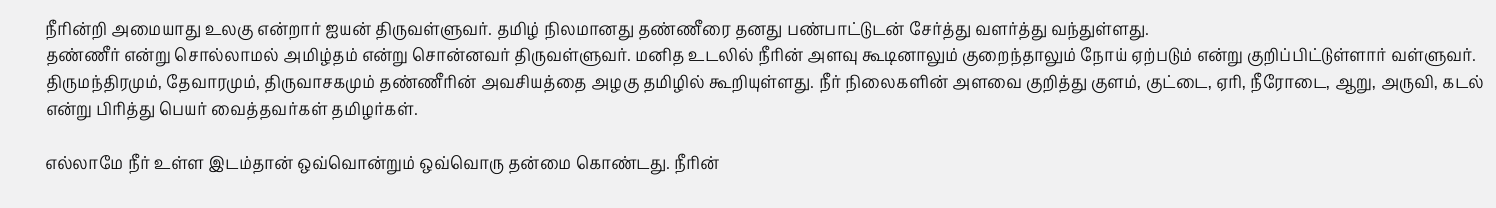நீரின்றி அமையாது உலகு என்றார் ஐயன் திருவள்ளுவர். தமிழ் நிலமானது தண்ணீரை தனது பண்பாட்டுடன் சேர்த்து வளர்த்து வந்துள்ளது.
தண்ணீர் என்று சொல்லாமல் அமிழ்தம் என்று சொன்னவர் திருவள்ளுவர். மனித உடலில் நீரின் அளவு கூடினாலும் குறைந்தாலும் நோய் ஏற்படும் என்று குறிப்பிட்டுள்ளார் வள்ளுவர்.
திருமந்திரமும், தேவாரமும், திருவாசகமும் தண்ணீரின் அவசியத்தை அழகு தமிழில் கூறியுள்ளது. நீர் நிலைகளின் அளவை குறித்து குளம், குட்டை, ஏரி, நீரோடை, ஆறு, அருவி, கடல் என்று பிரித்து பெயர் வைத்தவர்கள் தமிழர்கள்.

எல்லாமே நீர் உள்ள இடம்தான் ஒவ்வொன்றும் ஒவ்வொரு தன்மை கொண்டது. நீரின்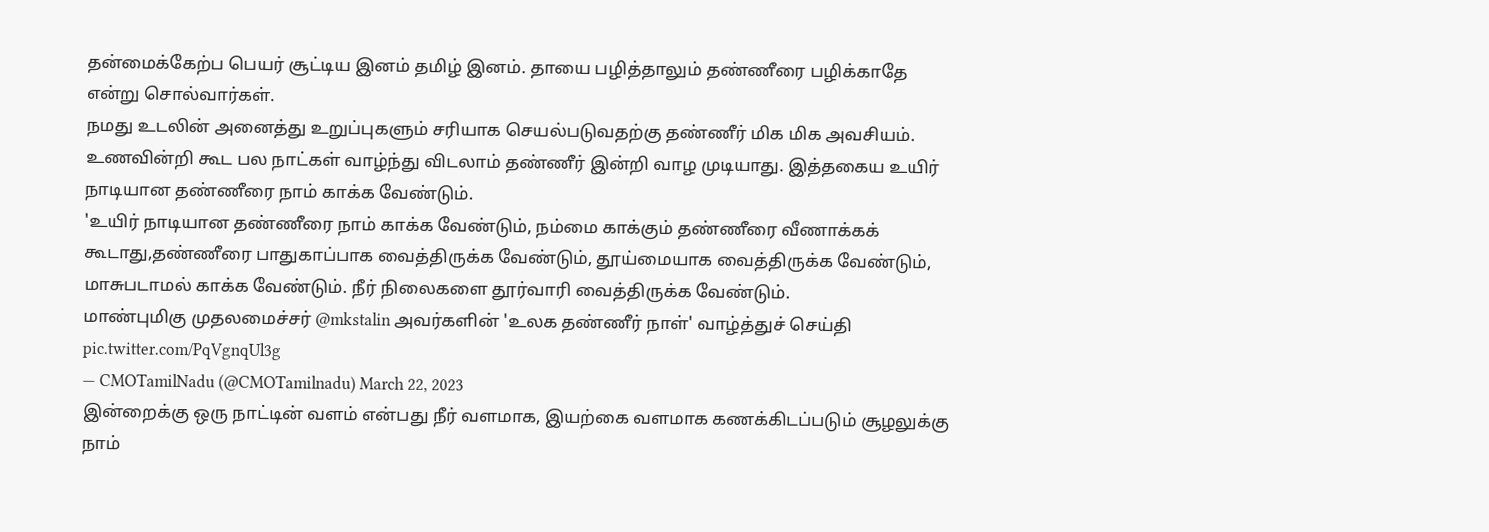தன்மைக்கேற்ப பெயர் சூட்டிய இனம் தமிழ் இனம். தாயை பழித்தாலும் தண்ணீரை பழிக்காதே என்று சொல்வார்கள்.
நமது உடலின் அனைத்து உறுப்புகளும் சரியாக செயல்படுவதற்கு தண்ணீர் மிக மிக அவசியம். உணவின்றி கூட பல நாட்கள் வாழ்ந்து விடலாம் தண்ணீர் இன்றி வாழ முடியாது. இத்தகைய உயிர் நாடியான தண்ணீரை நாம் காக்க வேண்டும்.
'உயிர் நாடியான தண்ணீரை நாம் காக்க வேண்டும், நம்மை காக்கும் தண்ணீரை வீணாக்கக் கூடாது,தண்ணீரை பாதுகாப்பாக வைத்திருக்க வேண்டும், தூய்மையாக வைத்திருக்க வேண்டும், மாசுபடாமல் காக்க வேண்டும். நீர் நிலைகளை தூர்வாரி வைத்திருக்க வேண்டும்.
மாண்புமிகு முதலமைச்சர் @mkstalin அவர்களின் 'உலக தண்ணீர் நாள்' வாழ்த்துச் செய்தி pic.twitter.com/PqVgnqUl3g
— CMOTamilNadu (@CMOTamilnadu) March 22, 2023
இன்றைக்கு ஒரு நாட்டின் வளம் என்பது நீர் வளமாக, இயற்கை வளமாக கணக்கிடப்படும் சூழலுக்கு நாம்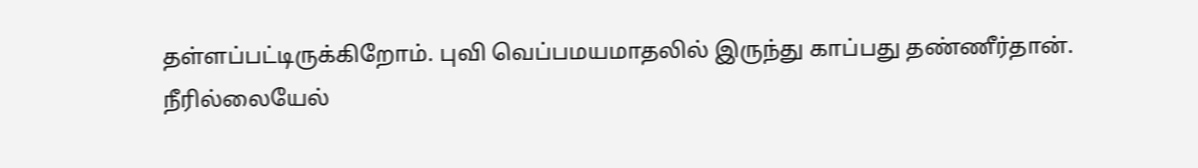தள்ளப்பட்டிருக்கிறோம். புவி வெப்பமயமாதலில் இருந்து காப்பது தண்ணீர்தான்.
நீரில்லையேல்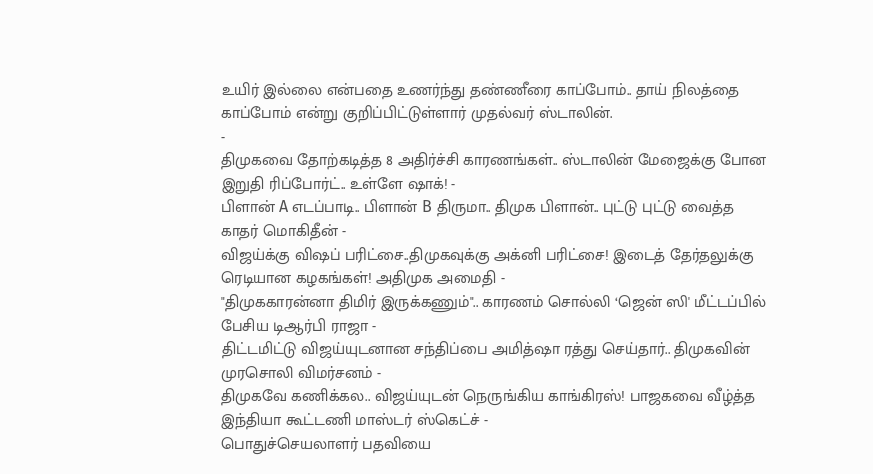உயிர் இல்லை என்பதை உணர்ந்து தண்ணீரை காப்போம்.. தாய் நிலத்தை காப்போம் என்று குறிப்பிட்டுள்ளார் முதல்வர் ஸ்டாலின்.
-
திமுகவை தோற்கடித்த 8 அதிர்ச்சி காரணங்கள்.. ஸ்டாலின் மேஜைக்கு போன இறுதி ரிப்போர்ட்.. உள்ளே ஷாக்! -
பிளான் A எடப்பாடி.. பிளான் B திருமா.. திமுக பிளான்.. புட்டு புட்டு வைத்த காதர் மொகிதீன் -
விஜய்க்கு விஷப் பரிட்சை..திமுகவுக்கு அக்னி பரிட்சை! இடைத் தேர்தலுக்கு ரெடியான கழகங்கள்! அதிமுக அமைதி -
"திமுககாரன்னா திமிர் இருக்கணும்".. காரணம் சொல்லி ‘ஜென் ஸி' மீட்டப்பில் பேசிய டிஆர்பி ராஜா -
திட்டமிட்டு விஜய்யுடனான சந்திப்பை அமித்ஷா ரத்து செய்தார்.. திமுகவின் முரசொலி விமர்சனம் -
திமுகவே கணிக்கல.. விஜய்யுடன் நெருங்கிய காங்கிரஸ்! பாஜகவை வீழ்த்த இந்தியா கூட்டணி மாஸ்டர் ஸ்கெட்ச் -
பொதுச்செயலாளர் பதவியை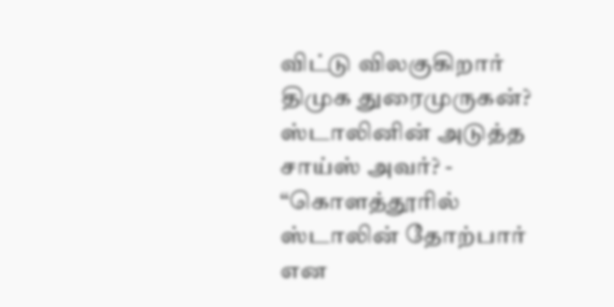விட்டு விலகுகிறார் திமுக துரைமுருகன்? ஸ்டாலினின் அடுத்த சாய்ஸ் அவர்? -
“கொளத்தூரில் ஸ்டாலின் தோற்பார் என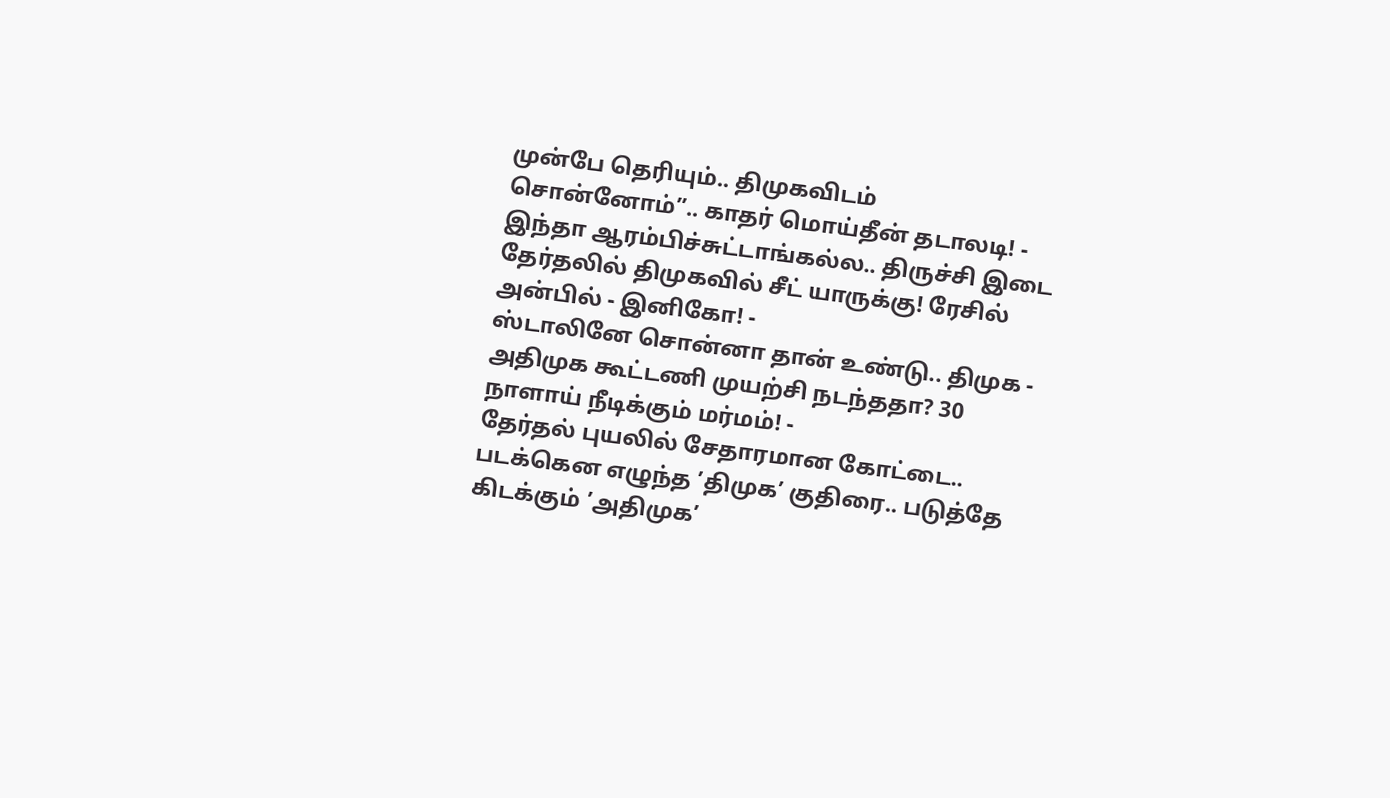முன்பே தெரியும்.. திமுகவிடம் சொன்னோம்”.. காதர் மொய்தீன் தடாலடி! -
இந்தா ஆரம்பிச்சுட்டாங்கல்ல.. திருச்சி இடை தேர்தலில் திமுகவில் சீட் யாருக்கு! ரேசில் அன்பில் - இனிகோ! -
ஸ்டாலினே சொன்னா தான் உண்டு.. திமுக - அதிமுக கூட்டணி முயற்சி நடந்ததா? 30 நாளாய் நீடிக்கும் மர்மம்! -
தேர்தல் புயலில் சேதாரமான கோட்டை.. படக்கென எழுந்த ’திமுக’ குதிரை.. படுத்தே கிடக்கும் ’அதிமுக’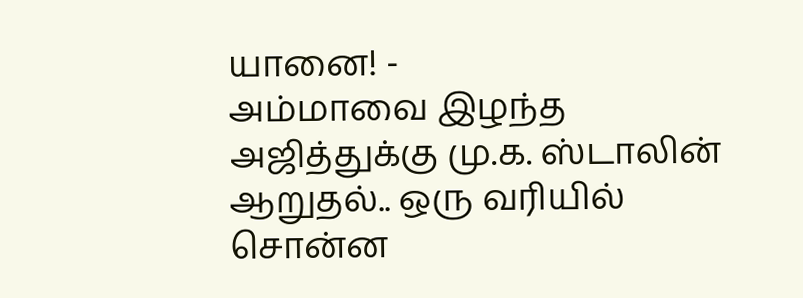யானை! -
அம்மாவை இழந்த அஜித்துக்கு மு.க. ஸ்டாலின் ஆறுதல்.. ஒரு வரியில் சொன்ன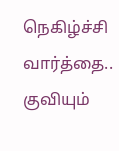நெகிழ்ச்சி வார்த்தை.. குவியும்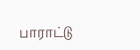பாராட்டு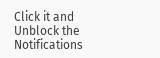Click it and Unblock the Notifications